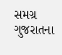સમગ્ર ગુજરાતના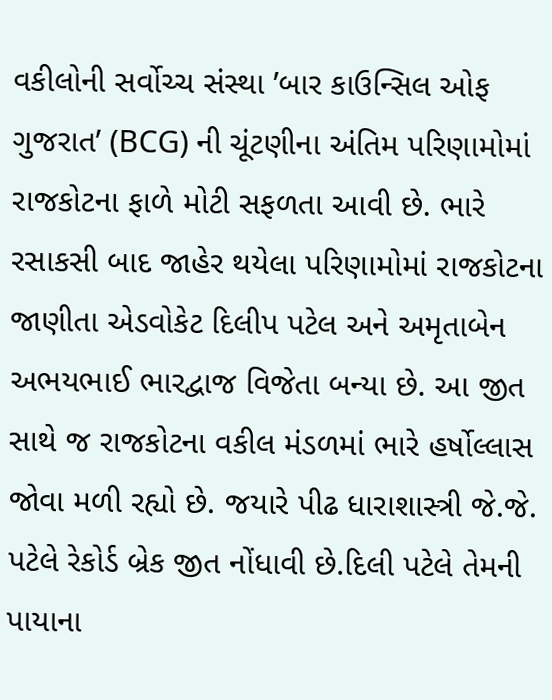વકીલોની સર્વોચ્ચ સંસ્થા ’બાર કાઉન્સિલ ઓફ ગુજરાત’ (BCG) ની ચૂંટણીના અંતિમ પરિણામોમાં રાજકોટના ફાળે મોટી સફળતા આવી છે. ભારે રસાકસી બાદ જાહેર થયેલા પરિણામોમાં રાજકોટના જાણીતા એડવોકેટ દિલીપ પટેલ અને અમૃતાબેન અભયભાઈ ભારદ્વાજ વિજેતા બન્યા છે. આ જીત સાથે જ રાજકોટના વકીલ મંડળમાં ભારે હર્ષોલ્લાસ જોવા મળી રહ્યો છે. જયારે પીઢ ધારાશાસ્ત્રી જે.જે. પટેલે રેકોર્ડ બ્રેક જીત નોંધાવી છે.દિલી પટેલે તેમની પાયાના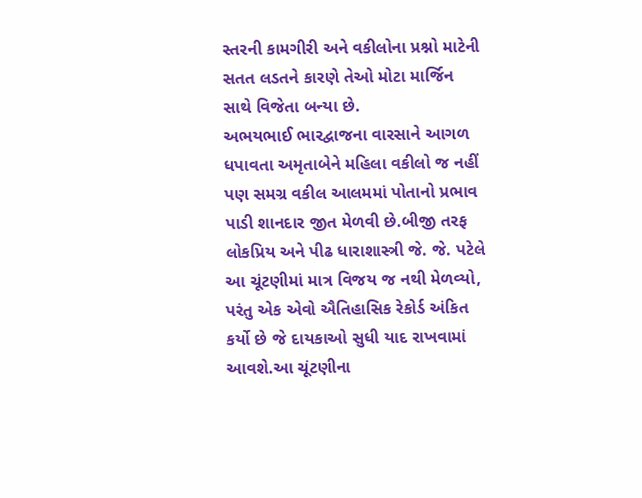સ્તરની કામગીરી અને વકીલોના પ્રશ્નો માટેની સતત લડતને કારણે તેઓ મોટા માર્જિન સાથે વિજેતા બન્યા છે.
અભયભાઈ ભારદ્વાજના વારસાને આગળ ધપાવતા અમૃતાબેને મહિલા વકીલો જ નહીં પણ સમગ્ર વકીલ આલમમાં પોતાનો પ્રભાવ પાડી શાનદાર જીત મેળવી છે.બીજી તરફ લોકપ્રિય અને પીઢ ધારાશાસ્ત્રી જે. જે. પટેલે આ ચૂંટણીમાં માત્ર વિજય જ નથી મેળવ્યો, પરંતુ એક એવો ઐતિહાસિક રેકોર્ડ અંકિત કર્યો છે જે દાયકાઓ સુધી યાદ રાખવામાં આવશે.આ ચૂંટણીના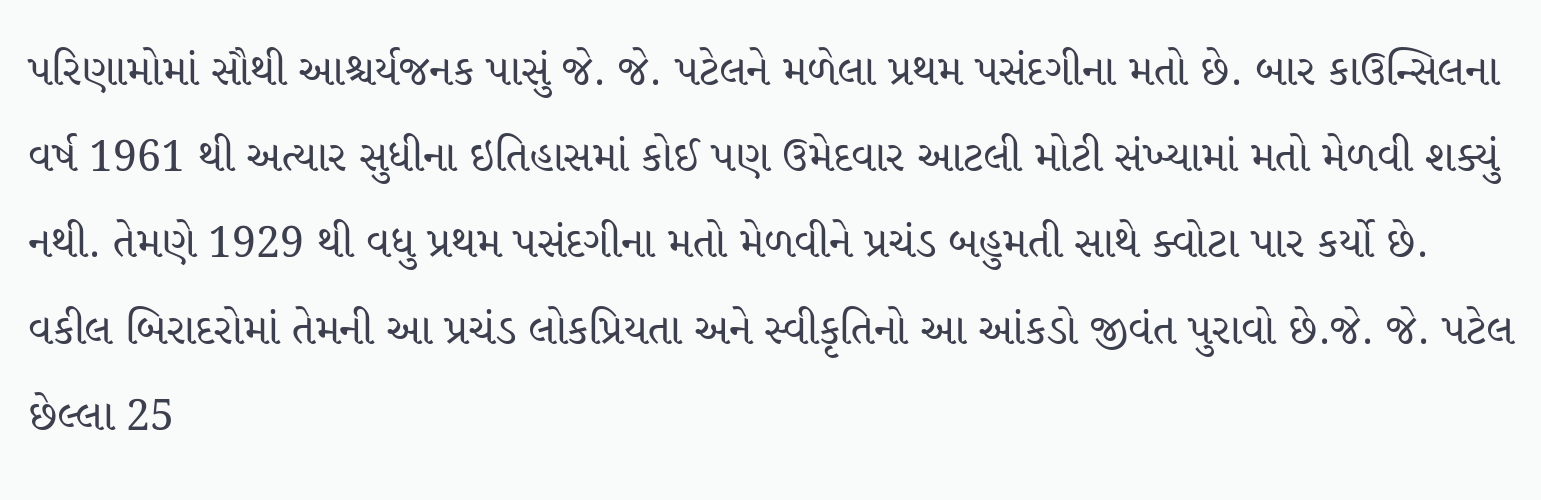પરિણામોમાં સૌથી આશ્ચર્યજનક પાસું જે. જે. પટેલને મળેલા પ્રથમ પસંદગીના મતો છે. બાર કાઉન્સિલના વર્ષ 1961 થી અત્યાર સુધીના ઇતિહાસમાં કોઈ પણ ઉમેદવાર આટલી મોટી સંખ્યામાં મતો મેળવી શક્યું નથી. તેમણે 1929 થી વધુ પ્રથમ પસંદગીના મતો મેળવીને પ્રચંડ બહુમતી સાથે ક્વોટા પાર કર્યો છે.
વકીલ બિરાદરોમાં તેમની આ પ્રચંડ લોકપ્રિયતા અને સ્વીકૃતિનો આ આંકડો જીવંત પુરાવો છે.જે. જે. પટેલ છેલ્લા 25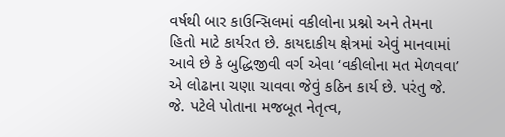વર્ષથી બાર કાઉન્સિલમાં વકીલોના પ્રશ્નો અને તેમના હિતો માટે કાર્યરત છે. કાયદાકીય ક્ષેત્રમાં એવું માનવામાં આવે છે કે બુદ્ધિજીવી વર્ગ એવા ‘વકીલોના મત મેળવવા’ એ લોઢાના ચણા ચાવવા જેવું કઠિન કાર્ય છે. પરંતુ જે. જે. પટેલે પોતાના મજબૂત નેતૃત્વ,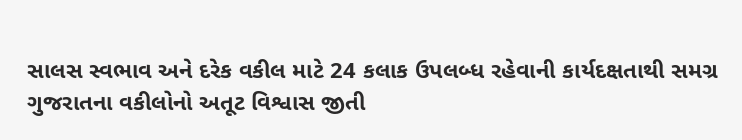સાલસ સ્વભાવ અને દરેક વકીલ માટે 24 કલાક ઉપલબ્ધ રહેવાની કાર્યદક્ષતાથી સમગ્ર ગુજરાતના વકીલોનો અતૂટ વિશ્વાસ જીતી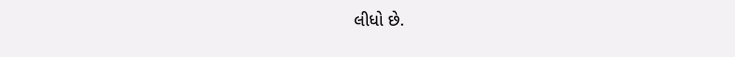લીધો છે.